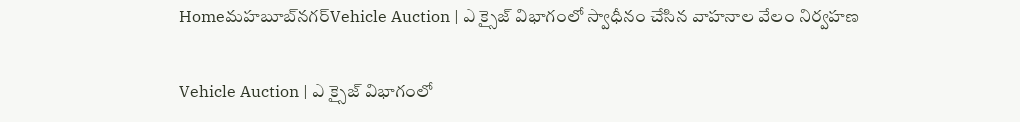Homeమహబూబ్‌నగర్‌Vehicle Auction | ఎ క్సైజ్ విభాగంలో స్వాధీనం చేసిన వాహనాల వేలం నిర్వహణ

Vehicle Auction | ఎ క్సైజ్ విభాగంలో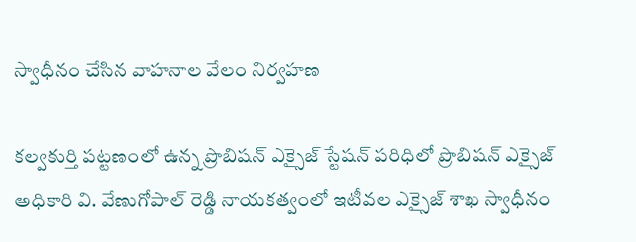స్వాధీనం చేసిన వాహనాల వేలం నిర్వహణ

కల్వకుర్తి పట్టణంలో ఉన్న ప్రొబిషన్ ఎక్సైజ్ స్టేషన్ పరిధిలో ప్రొబిషన్ ఎక్సైజ్ అధికారి వి. వేణుగోపాల్ రెడ్డి నాయకత్వంలో ఇటీవల ఎక్సైజ్ శాఖ స్వాధీనం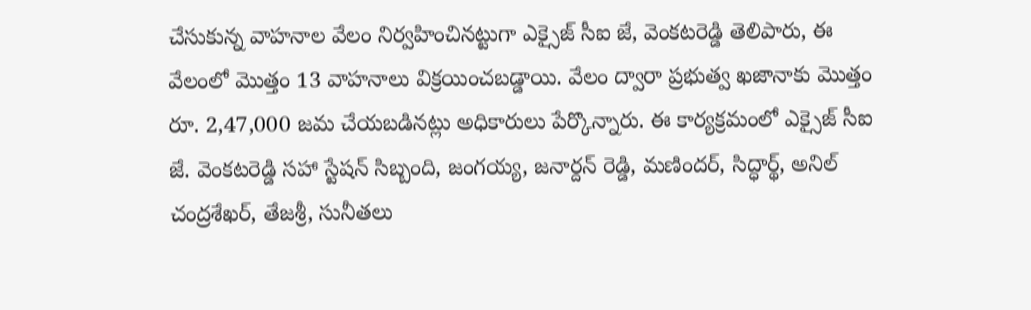చేసుకున్న వాహనాల వేలం నిర్వహించినట్టుగా ఎక్సైజ్ సీఐ జే, వెంకటరెడ్డి తెలిపారు, ఈ వేలంలో మొత్తం 13 వాహనాలు విక్రయించబడ్డాయి. వేలం ద్వారా ప్రభుత్వ ఖజానాకు మొత్తం రూ. 2,47,000 జమ చేయబడినట్లు అధికారులు పేర్కొన్నారు. ఈ కార్యక్రమంలో ఎక్సైజ్ సీఐ జే. వెంకటరెడ్డి సహా స్టేషన్ సిబ్బంది, జంగయ్య, జనార్దన్ రెడ్డి, మణిందర్, సిద్ధార్థ్, అనిల్ చంద్రశేఖర్, తేజశ్రీ, సునీతలు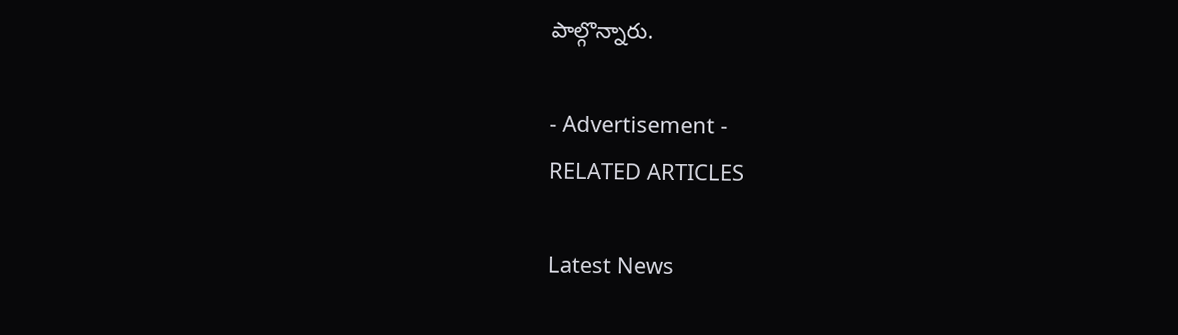పాల్గొన్నారు.

- Advertisement -
RELATED ARTICLES

Latest News